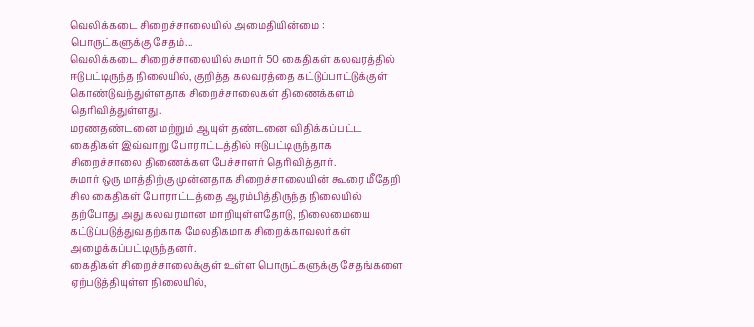வெலிக்கடை சிறைச்சாலையில் அமைதியின்மை : பொருட்களுக்கு சேதம்...
வெலிக்கடை சிறைச்சாலையில் சுமார் 50 கைதிகள் கலவரத்தில் ஈடுபட்டிருந்த நிலையில், குறித்த கலவரத்தை கட்டுப்பாட்டுக்குள் கொண்டுவந்துள்ளதாக சிறைச்சாலைகள் திணைக்களம் தெரிவித்துள்ளது.
மரணதண்டனை மற்றும் ஆயுள் தண்டனை விதிக்கப்பட்ட கைதிகள் இவ்வாறு போராட்டத்தில் ஈடுபட்டிருந்தாக சிறைச்சாலை திணைக்கள பேச்சாளர் தெரிவித்தார்.
சுமார் ஒரு மாத்திற்கு முன்னதாக சிறைச்சாலையின் கூரை மீதேறி சில கைதிகள் போராட்டத்தை ஆரம்பித்திருந்த நிலையில் தற்போது அது கலவரமான மாறியுள்ளதோடு, நிலைமையை கட்டுப்படுத்துவதற்காக மேலதிகமாக சிறைக்காவலர்கள் அழைக்கப்பட்டிருந்தனர்.
கைதிகள் சிறைச்சாலைக்குள் உள்ள பொருட்களுக்கு சேதங்களை ஏற்படுத்தியுள்ள நிலையில்,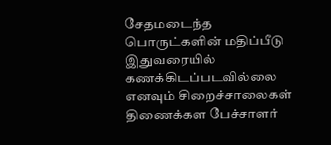சேதமடைந்த பொருட்களின் மதிப்பீடு இதுவரையில் கணக்கிடப்படவில்லை எனவும் சிறைச்சாலைகள் திணைக்கள பேச்சாளர்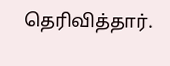தெரிவித்தார்.